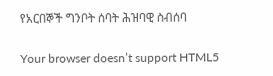የአርበኞች ግንቦት ሰባት ሕዝባዊ ስብሰባ

Your browser doesn’t support HTML5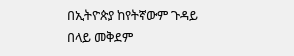በኢትዮጵያ ከየትኛውም ጉዳይ በላይ መቅደም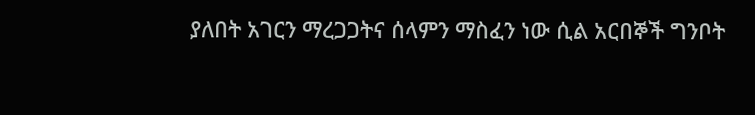ያለበት አገርን ማረጋጋትና ሰላምን ማስፈን ነው ሲል አርበኞች ግንቦት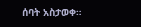ሰባት አስታወቀ።